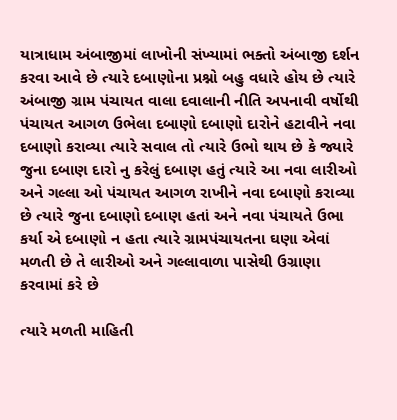યાત્રાધામ અંબાજીમાં લાખોની સંખ્યામાં ભક્તો અંબાજી દર્શન કરવા આવે છે ત્યારે દબાણોના પ્રશ્નો બહુ વધારે હોય છે ત્યારે અંબાજી ગ્રામ પંચાયત વાલા દવાલાની નીતિ અપનાવી વર્ષોથી પંચાયત આગળ ઉભેલા દબાણો દબાણો દારોને હટાવીને નવા દબાણો કરાવ્યા ત્યારે સવાલ તો ત્યારે ઉભો થાય છે કે જ્યારે જુના દબાણ દારો નુ કરેલું દબાણ હતું ત્યારે આ નવા લારીઓ અને ગલ્લા ઓ પંચાયત આગળ રાખીને નવા દબાણો કરાવ્યા છે ત્યારે જુના દબાણો દબાણ હતાં અને નવા પંચાયતે ઉભા કર્યા એ દબાણો ન હતા ત્યારે ગ્રામપંચાયતના ઘણા એવાં મળતી છે તે લારીઓ અને ગલ્લાવાળા પાસેથી ઉગ્રાણા કરવામાં કરે છે

ત્યારે મળતી માહિતી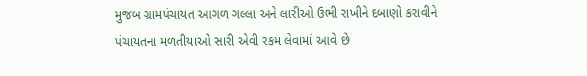મુજબ ગ્રામપંચાયત આગળ ગલ્લા અને લારીઓ ઉભી રાખીને દબાણો કરાવીને પંચાયતના મળતીયાઓ સારી એવી રકમ લેવામાં આવે છે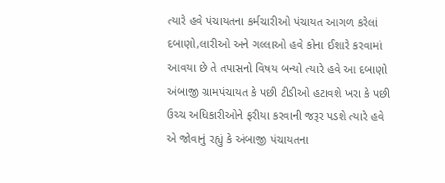ત્યારે હવે પંચાયતના કર્મચારીઓ પંચાયત આગળ કરેલાં દબાણો,લારીઓ અને ગલ્લાઓ હવે કોના ઈશારે કરવામાં આવયા છે તે તપાસનો વિષય બન્યો ત્યારે હવે આ દબાણો અંબાજી ગ્રામપંચાયત કે પછી ટીડીઓ હટાવશે ખરા કે પછી ઉચ્ચ અધિકારીઓને ફરીયા કરવાની જરૂર પડશે ત્યારે હવે એ જોવાનું રહ્યું કે અંબાજી પંચાયતના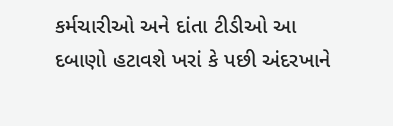કર્મચારીઓ અને દાંતા ટીડીઓ આ દબાણો હટાવશે ખરાં કે પછી અંદરખાને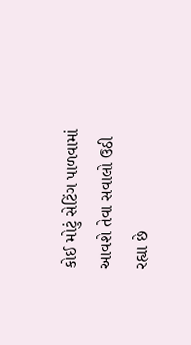કોઈ મોટું સેટિંગ પાળવામાં આવશે તેવા સવાલો ઉઠી રહ્યા છે